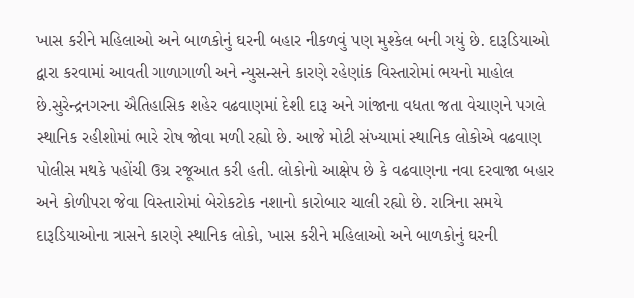ખાસ કરીને મહિલાઓ અને બાળકોનું ઘરની બહાર નીકળવું પણ મુશ્કેલ બની ગયું છે. દારૂડિયાઓ દ્વારા કરવામાં આવતી ગાળાગાળી અને ન્યુસન્સને કારણે રહેણાંક વિસ્તારોમાં ભયનો માહોલ છે.સુરેન્દ્રનગરના ઐતિહાસિક શહેર વઢવાણમાં દેશી દારૂ અને ગાંજાના વધતા જતા વેચાણને પગલે સ્થાનિક રહીશોમાં ભારે રોષ જોવા મળી રહ્યો છે. આજે મોટી સંખ્યામાં સ્થાનિક લોકોએ વઢવાણ પોલીસ મથકે પહોંચી ઉગ્ર રજૂઆત કરી હતી. લોકોનો આક્ષેપ છે કે વઢવાણના નવા દરવાજા બહાર અને કોળીપરા જેવા વિસ્તારોમાં બેરોકટોક નશાનો કારોબાર ચાલી રહ્યો છે. રાત્રિના સમયે દારૂડિયાઓના ત્રાસને કારણે સ્થાનિક લોકો, ખાસ કરીને મહિલાઓ અને બાળકોનું ઘરની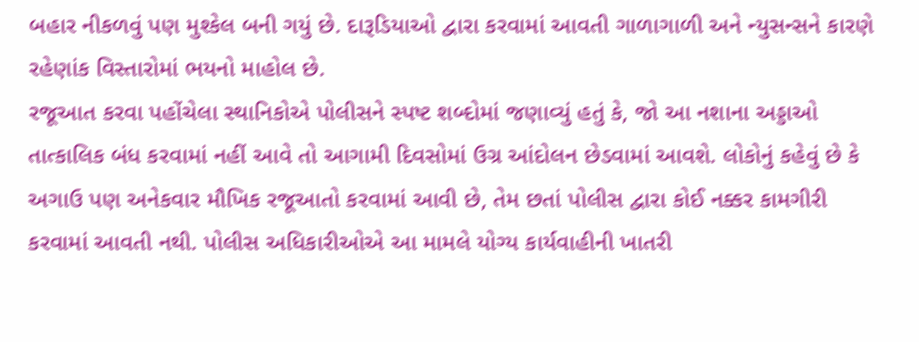બહાર નીકળવું પણ મુશ્કેલ બની ગયું છે. દારૂડિયાઓ દ્વારા કરવામાં આવતી ગાળાગાળી અને ન્યુસન્સને કારણે રહેણાંક વિસ્તારોમાં ભયનો માહોલ છે.
રજૂઆત કરવા પહોંચેલા સ્થાનિકોએ પોલીસને સ્પષ્ટ શબ્દોમાં જણાવ્યું હતું કે, જો આ નશાના અડ્ડાઓ તાત્કાલિક બંધ કરવામાં નહીં આવે તો આગામી દિવસોમાં ઉગ્ર આંદોલન છેડવામાં આવશે. લોકોનું કહેવું છે કે અગાઉ પણ અનેકવાર મૌખિક રજૂઆતો કરવામાં આવી છે, તેમ છતાં પોલીસ દ્વારા કોઈ નક્કર કામગીરી કરવામાં આવતી નથી. પોલીસ અધિકારીઓએ આ મામલે યોગ્ય કાર્યવાહીની ખાતરી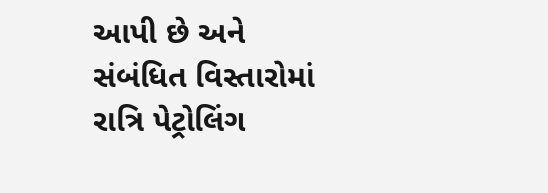આપી છે અને સંબંધિત વિસ્તારોમાં રાત્રિ પેટ્રોલિંગ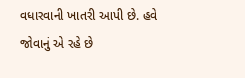વધારવાની ખાતરી આપી છે. હવે જોવાનું એ રહે છે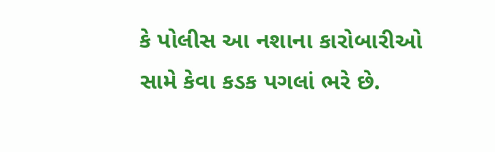કે પોલીસ આ નશાના કારોબારીઓ સામે કેવા કડક પગલાં ભરે છે.